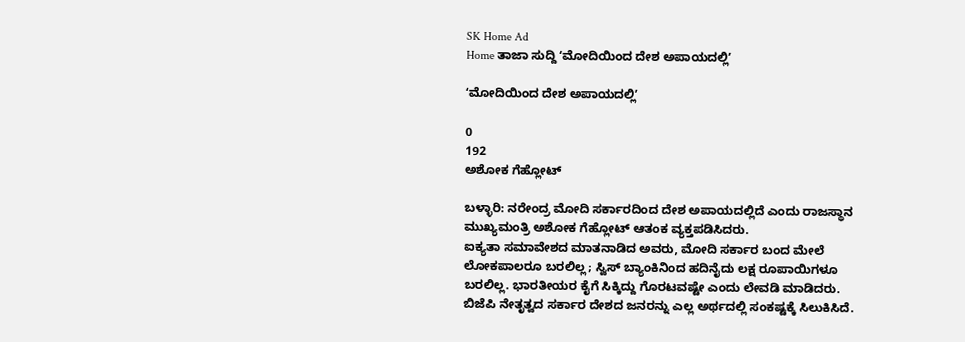SK Home Ad
Home ತಾಜಾ ಸುದ್ದಿ ʻಮೋದಿಯಿಂದ ದೇಶ ಅಪಾಯದಲ್ಲಿʼ

ʻಮೋದಿಯಿಂದ ದೇಶ ಅಪಾಯದಲ್ಲಿʼ

0
192
ಅಶೋಕ ಗೆಹ್ಲೋಟ್

ಬಳ್ಳಾರಿ: ನರೇಂದ್ರ ಮೋದಿ ಸರ್ಕಾರದಿಂದ ದೇಶ ಅಪಾಯದಲ್ಲಿದೆ ಎಂದು ರಾಜಸ್ಥಾನ ಮುಖ್ಯಮಂತ್ರಿ ಅಶೋಕ ಗೆಹ್ಲೋಟ್ ಆತಂಕ ವ್ಯಕ್ತಪಡಿಸಿದರು.
ಐಕ್ಯತಾ ಸಮಾವೇಶದ ಮಾತನಾಡಿದ ಅವರು, ಮೋದಿ ಸರ್ಕಾರ ಬಂದ ಮೇಲೆ ಲೋಕಪಾಲರೂ ಬರಲಿಲ್ಲ; ಸ್ವಿಸ್ ಬ್ಯಾಂಕಿನಿಂದ ಹದಿನೈದು ಲಕ್ಷ ರೂಪಾಯಿಗಳೂ ಬರಲಿಲ್ಲ. ಭಾರತೀಯರ ಕೈಗೆ ಸಿಕ್ಕಿದ್ದು ಗೊರಟವಷ್ಟೇ ಎಂದು ಲೇವಡಿ ಮಾಡಿದರು.
ಬಿಜೆಪಿ ನೇತೃತ್ವದ ಸರ್ಕಾರ ದೇಶದ ಜನರನ್ನು ಎಲ್ಲ ಅರ್ಥದಲ್ಲಿ ಸಂಕಷ್ಟಕ್ಕೆ ಸಿಲುಕಿಸಿದೆ.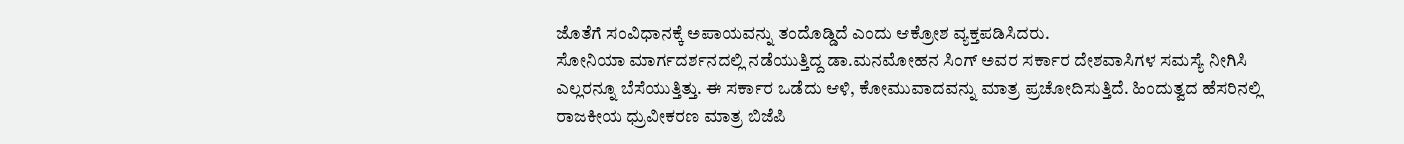ಜೊತೆಗೆ ಸಂವಿಧಾನಕ್ಕೆ ಅಪಾಯವನ್ನು ತಂದೊಡ್ಡಿದೆ ಎಂದು ಆಕ್ರೋಶ ವ್ಯಕ್ತಪಡಿಸಿದರು.
ಸೋನಿಯಾ ಮಾರ್ಗದರ್ಶನದಲ್ಲಿ ನಡೆಯುತ್ತಿದ್ದ ಡಾ.ಮನಮೋಹನ ಸಿಂಗ್ ಅವರ ಸರ್ಕಾರ ದೇಶವಾಸಿಗಳ ಸಮಸ್ಯೆ ನೀಗಿಸಿ ಎಲ್ಲರನ್ನೂ ಬೆಸೆಯುತ್ತಿತ್ತು. ಈ ಸರ್ಕಾರ ಒಡೆದು ಆಳಿ, ಕೋಮುವಾದವನ್ನು ಮಾತ್ರ ಪ್ರಚೋದಿಸುತ್ತಿದೆ. ಹಿಂದುತ್ವದ ಹೆಸರಿನಲ್ಲಿ ರಾಜಕೀಯ ಧ್ರುವೀಕರಣ ಮಾತ್ರ ಬಿಜೆಪಿ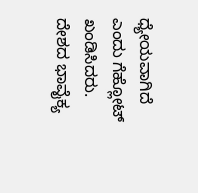ಧ್ಯೇಯವಾಗಿದೆ ಎಂದು ಗೆಹ್ಲೋಟ್ ಖಂಡಿಸಿದರು.
ದೇಶದ ಭಾವೈಕ್ಯ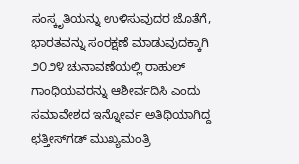ಸಂಸ್ಕೃತಿಯನ್ನು ಉಳಿಸುವುದರ ಜೊತೆಗೆ, ಭಾರತವನ್ನು ಸಂರಕ್ಷಣೆ ಮಾಡುವುದಕ್ಕಾಗಿ ೨೦೨೪ ಚುನಾವಣೆಯಲ್ಲಿ ರಾಹುಲ್ ಗಾಂಧಿಯವರನ್ನು ಆಶೀರ್ವದಿಸಿ ಎಂದು ಸಮಾವೇಶದ ಇನ್ನೋರ್ವ ಅತಿಥಿಯಾಗಿದ್ದ ಛತ್ತೀಸ್‌ಗಡ್ ಮುಖ್ಯಮಂತ್ರಿ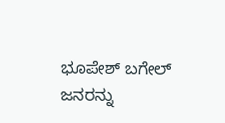ಭೂಪೇಶ್ ಬಗೇಲ್ ಜನರನ್ನು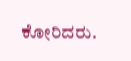ಕೋರಿದರು.